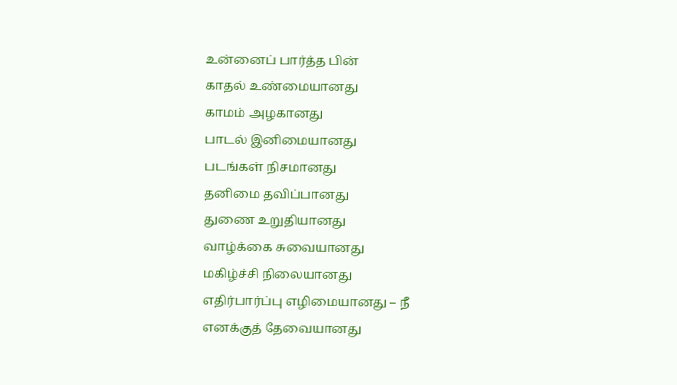உன்னைப் பார்த்த பின்
காதல் உண்மையானது
காமம் அழகானது
பாடல் இனிமையானது
படங்கள் நிசமானது
தனிமை தவிப்பானது
துணை உறுதியானது
வாழ்க்கை சுவையானது
மகிழ்ச்சி நிலையானது
எதிர்பார்ப்பு எழிமையானது – நீ
எனக்குத் தேவையானது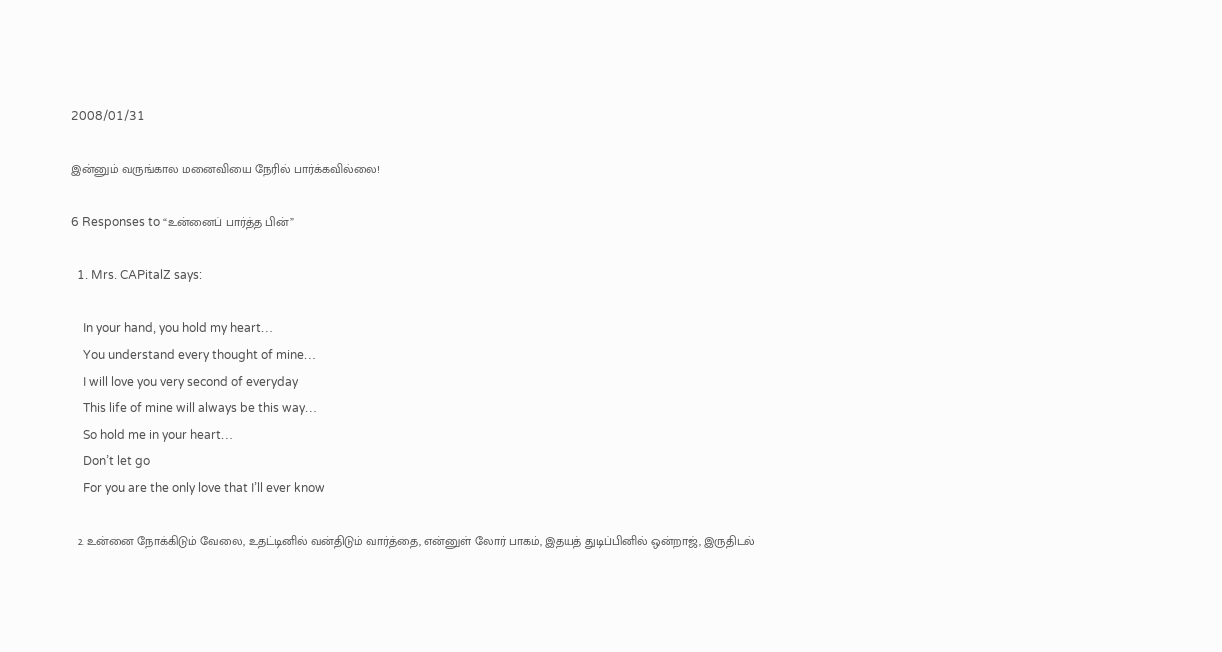2008/01/31

இன்னும் வருங்கால மனைவியை நேரில் பார்க்கவில்லை!

6 Responses to “உன்னைப் பார்த்த பின்”

  1. Mrs. CAPitalZ says:

    In your hand, you hold my heart…
    You understand every thought of mine…
    I will love you very second of everyday
    This life of mine will always be this way…
    So hold me in your heart…
    Don’t let go
    For you are the only love that I’ll ever know

  2. உன்னை நோக்கிடும் வேலை, உத‌ட்டினில் வ‌ன்திடும் வார்த்தை, என்னுள் லோர் பாக‌ம், இத‌ய‌த் துடிப்பினில் ஒன்றாஜ், இருதிட‌ல்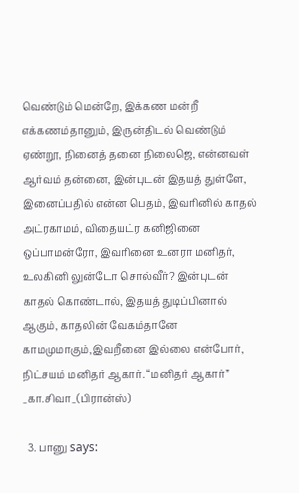வெண்டும் மென்றே, இக்க‌ண மன்றீ எக்கண‌ம்தானும், இருன்திட‌ல் வெண்டும் ஏண்றூ, நினைத் த‌னை நிலைஜெ, என்ன‌வள் ஆர்வ‌ம் த‌ன்னை, இன்புடன் இத‌ய‌த் துள்ளே, இனைப்ப‌தில் என்ன‌ பெத‌ம், இவ‌ரினில் காத‌ல் அட்ர‌காம‌ம், விதையட்ர‌ க‌னிஜினை ஒப்பாம‌ன்ரோ, இவ‌ரினை உன‌ரா ம‌னித‌ர், உல‌கினி லுன்டோ சொல்வீர்? இன்புடன் காத‌ல் கொண்டால், இத‌ய‌த் துடிப்பினால் ஆகும், காத‌லின் வேக‌ம்தானே காம‌முமாகும்,இவ‌றீனை இல்லை என்போர், நிட்ச‌ய‌ம் ம‌னித‌ர் ஆகார். “ம‌னித‌ர் ஆகார்” _கா.சிவா_(பிரான்ஸ்)

  3. பானு says: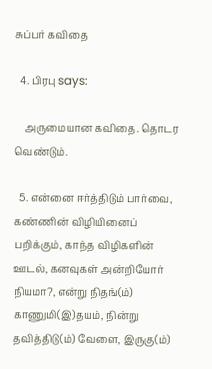சுப்பர் க‌விதை

  4. பிரபு says:

    அருமையான க‌விதை. தொடர வெண்டும்.

  5. என்னை ஈர்த்திடும் பார்வை, க‌ண்ணின் விழியினைப் ப‌றிக்கும், காந்த‌ விழிக‌ளின் ஊட‌ல், க‌ன‌வுக‌ள் அன்றியோர் நிய‌மா?, என்று நித‌ங்(ம்) காணுமி(இ)த‌ய‌ம், நின்று த‌வித்திடு(ம்) வேளை, இருகு(ம்)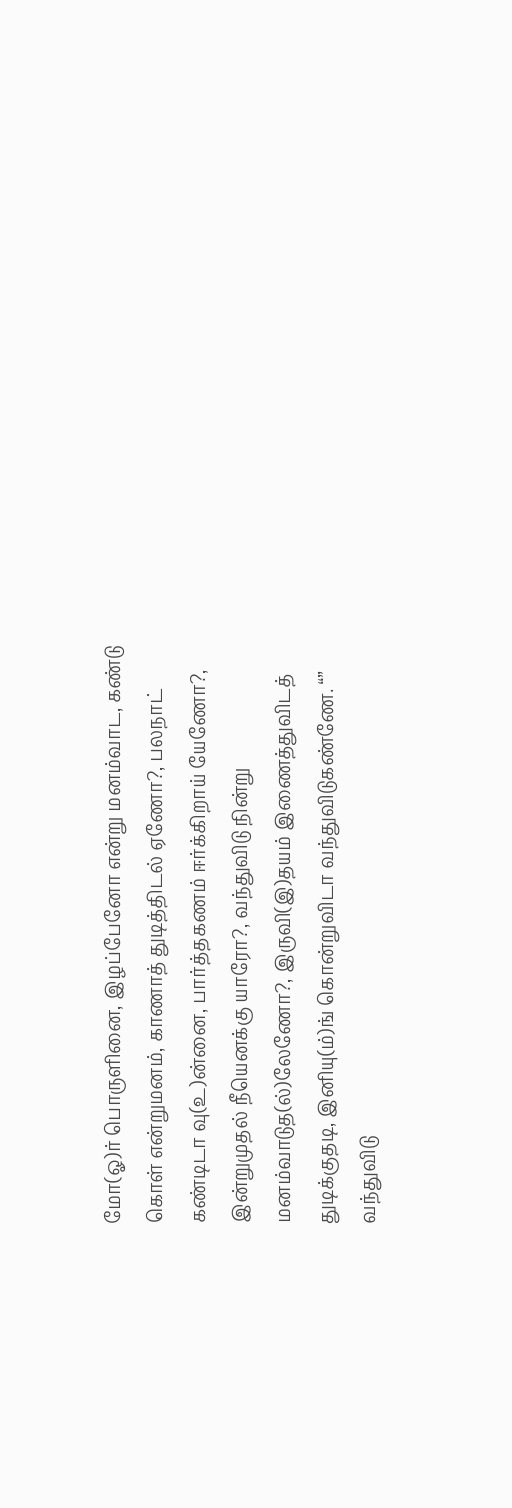மோ(ஓ)ர் பொருளினை, இழ‌ப்பேனோ என்று ம‌ன‌ம்வாட‌, க‌ண்டு கொள் என்றும‌ன‌ம், காணாத் துடித்திட‌ல் ஏணோ?, ப‌ல‌நாட் க‌ண்டிடா வு(உ)ன்னை, பார்த்த‌க‌ண‌ம் ஈர்க்கிறாய் யேணோ?, இன்றுமுத‌ல் நீயென‌க்கு யாரோ?, வ‌ந்துவிடு நின்று ம‌ன‌ம்வாடுத‌(ல்)லேணோ?, இருவி(இ)த‌ய‌ம் இணைத்துவிட‌த் துடிக்குத‌டி, இனியு(ம்)ங் கொன்றுவிடா வ‌ந்துவிடுக‌ண்ணே. “” வ‌ந்துவிடு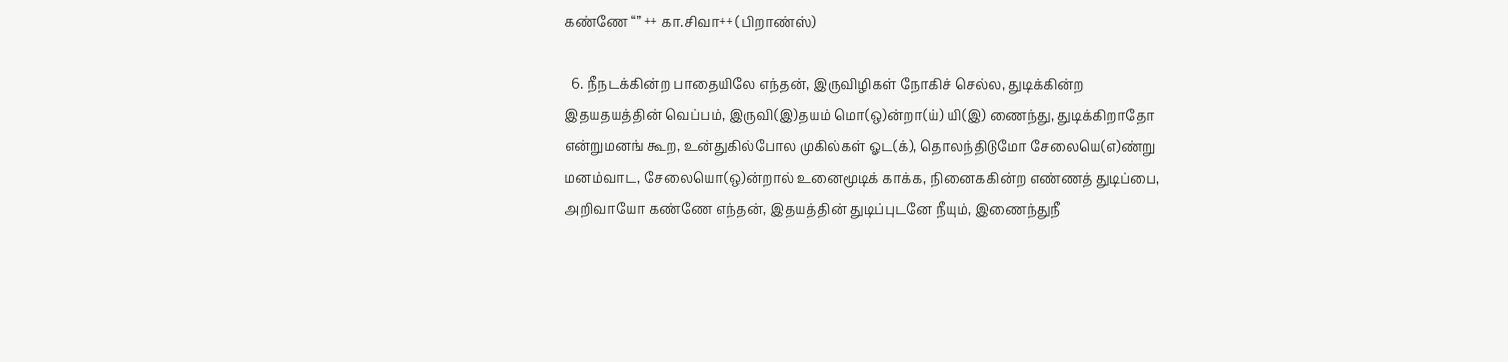க‌ண்ணே “” ++ கா.சிவா++ (பிறாண்ஸ்)

  6. நீந‌ட‌க்கின்ற‌ பாதையிலே எந்த‌ன், இருவிழிக‌ள் நோகிச் செல்ல‌, துடிக்கின்ற‌ இத‌ய‌த‌ய‌த்தின் வெப்ப‌ம், இருவி(இ)த‌ய‌ம் மொ(ஒ)ன்றா(ய்) யி(இ) ணைந்து, துடிக்கிறாதோ என்றும‌ன‌ங் கூற, உன்துகில்போல‌ முகில்க‌ள் ஓட‌(க்), தொல‌ந்திடுமோ சேலையெ(எ)ண்று ம‌ன‌ம்வாட‌, சேலையொ(ஒ)ன்றால் உனைமூடிக் காக்க‌, நினைக‌கின்ற‌ எண்ண‌த் துடிப்பை, அறிவாயோ க‌ண்ணே எந்த‌ன், இத‌ய‌த்தின் துடிப்புட‌னே நீயும், இணைந்துநீ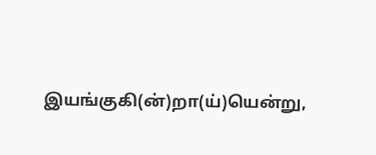இய‌ங்குகி(ன்)றா(ய்)யென்று,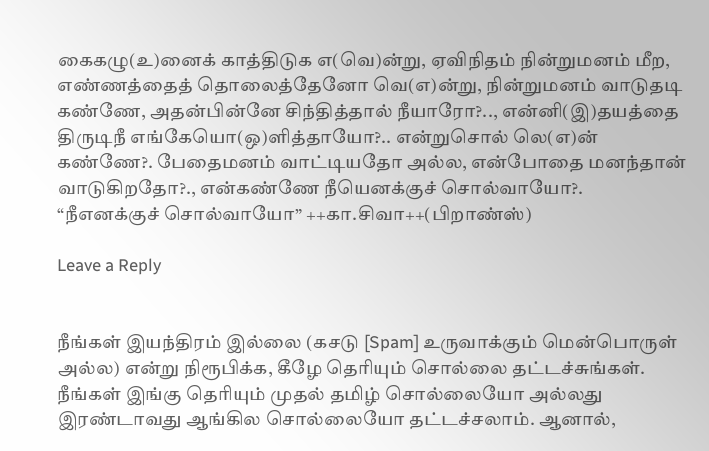கைக‌ழு(உ)னைக் காத்திடுக‌ எ(வெ)ன்று, ஏவிநித‌ம் நின்றும‌ன‌ம் மீற‌, எண்ண‌த்தைத் தொலைத்தேனோ வெ(எ)ன்று, நின்றும‌ன‌ம் வாடுத‌டி க‌ண்ணே, அத‌ன்பின்னே சிந்தித்தால் நீயாரோ?.., என்னி(இ)த‌ய‌த்தை திருடிநீ எங்கேயொ(ஒ)ளித்தாயோ?.. என்றுசொல் லெ(எ)ன் க‌ண்ணே?. பேதைம‌ன‌ம் வாட்டிய‌தோ அல்ல‌, என்போதை ம‌ன‌ந்தான் வாடுகிற‌தோ?., என்க‌ண்ணே நீயென‌க்குச் சொல்வாயோ?. “நீஎன‌க்குச் சொல்வாயோ” ++கா.சிவா++(பிறாண்ஸ்)

Leave a Reply


நீங்கள் இயந்திரம் இல்லை (கசடு [Spam] உருவாக்கும் மென்பொருள் அல்ல) என்று நிரூபிக்க, கீழே தெரியும் சொல்லை தட்டச்சுங்கள்.
நீங்கள் இங்கு தெரியும் முதல் தமிழ் சொல்லையோ அல்லது இரண்டாவது ஆங்கில சொல்லையோ தட்டச்சலாம். ஆனால்,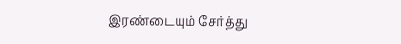இரண்டையும் சேர்த்து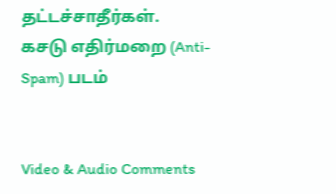தட்டச்சாதீர்கள்.
கசடு எதிர்மறை (Anti-Spam) படம்


Video & Audio Comments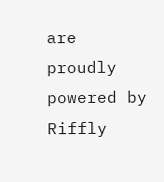are proudly powered by Riffly